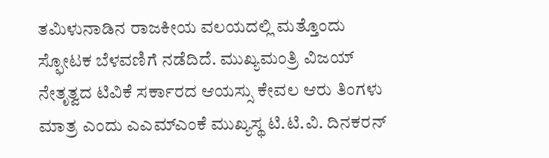ತಮಿಳುನಾಡಿನ ರಾಜಕೀಯ ವಲಯದಲ್ಲಿ ಮತ್ತೊಂದು ಸ್ಫೋಟಕ ಬೆಳವಣಿಗೆ ನಡೆದಿದೆ. ಮುಖ್ಯಮಂತ್ರಿ ವಿಜಯ್ ನೇತೃತ್ವದ ಟಿವಿಕೆ ಸರ್ಕಾರದ ಆಯಸ್ಸು ಕೇವಲ ಆರು ತಿಂಗಳು ಮಾತ್ರ ಎಂದು ಎಎಮ್ಎಂಕೆ ಮುಖ್ಯಸ್ಥ ಟಿ.ಟಿ.ವಿ. ದಿನಕರನ್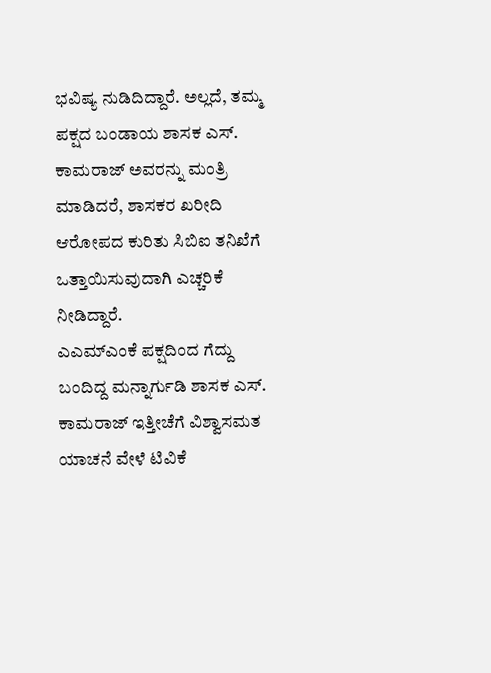ಭವಿಷ್ಯ ನುಡಿದಿದ್ದಾರೆ. ಅಲ್ಲದೆ, ತಮ್ಮ ಪಕ್ಷದ ಬಂಡಾಯ ಶಾಸಕ ಎಸ್. ಕಾಮರಾಜ್ ಅವರನ್ನು ಮಂತ್ರಿ ಮಾಡಿದರೆ, ಶಾಸಕರ ಖರೀದಿ ಆರೋಪದ ಕುರಿತು ಸಿಬಿಐ ತನಿಖೆಗೆ ಒತ್ತಾಯಿಸುವುದಾಗಿ ಎಚ್ಚರಿಕೆ ನೀಡಿದ್ದಾರೆ.
ಎಎಮ್ಎಂಕೆ ಪಕ್ಷದಿಂದ ಗೆದ್ದು ಬಂದಿದ್ದ ಮನ್ನಾರ್ಗುಡಿ ಶಾಸಕ ಎಸ್. ಕಾಮರಾಜ್ ಇತ್ತೀಚೆಗೆ ವಿಶ್ವಾಸಮತ ಯಾಚನೆ ವೇಳೆ ಟಿವಿಕೆ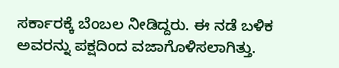ಸರ್ಕಾರಕ್ಕೆ ಬೆಂಬಲ ನೀಡಿದ್ದರು. ಈ ನಡೆ ಬಳಿಕ ಅವರನ್ನು ಪಕ್ಷದಿಂದ ವಜಾಗೊಳಿಸಲಾಗಿತ್ತು.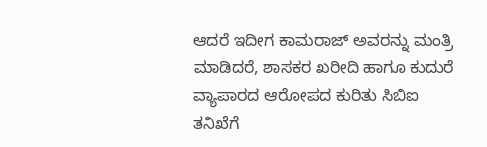ಆದರೆ ಇದೀಗ ಕಾಮರಾಜ್ ಅವರನ್ನು ಮಂತ್ರಿ ಮಾಡಿದರೆ, ಶಾಸಕರ ಖರೀದಿ ಹಾಗೂ ಕುದುರೆ ವ್ಯಾಪಾರದ ಆರೋಪದ ಕುರಿತು ಸಿಬಿಐ ತನಿಖೆಗೆ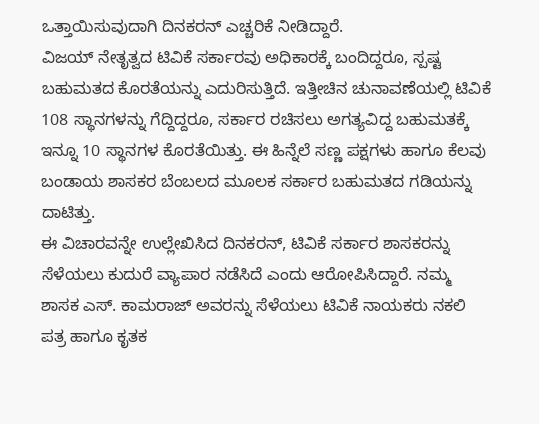ಒತ್ತಾಯಿಸುವುದಾಗಿ ದಿನಕರನ್ ಎಚ್ಚರಿಕೆ ನೀಡಿದ್ದಾರೆ.
ವಿಜಯ್ ನೇತೃತ್ವದ ಟಿವಿಕೆ ಸರ್ಕಾರವು ಅಧಿಕಾರಕ್ಕೆ ಬಂದಿದ್ದರೂ, ಸ್ಪಷ್ಟ ಬಹುಮತದ ಕೊರತೆಯನ್ನು ಎದುರಿಸುತ್ತಿದೆ. ಇತ್ತೀಚಿನ ಚುನಾವಣೆಯಲ್ಲಿ ಟಿವಿಕೆ 108 ಸ್ಥಾನಗಳನ್ನು ಗೆದ್ದಿದ್ದರೂ, ಸರ್ಕಾರ ರಚಿಸಲು ಅಗತ್ಯವಿದ್ದ ಬಹುಮತಕ್ಕೆ ಇನ್ನೂ 10 ಸ್ಥಾನಗಳ ಕೊರತೆಯಿತ್ತು. ಈ ಹಿನ್ನೆಲೆ ಸಣ್ಣ ಪಕ್ಷಗಳು ಹಾಗೂ ಕೆಲವು ಬಂಡಾಯ ಶಾಸಕರ ಬೆಂಬಲದ ಮೂಲಕ ಸರ್ಕಾರ ಬಹುಮತದ ಗಡಿಯನ್ನು ದಾಟಿತ್ತು.
ಈ ವಿಚಾರವನ್ನೇ ಉಲ್ಲೇಖಿಸಿದ ದಿನಕರನ್, ಟಿವಿಕೆ ಸರ್ಕಾರ ಶಾಸಕರನ್ನು ಸೆಳೆಯಲು ಕುದುರೆ ವ್ಯಾಪಾರ ನಡೆಸಿದೆ ಎಂದು ಆರೋಪಿಸಿದ್ದಾರೆ. ನಮ್ಮ ಶಾಸಕ ಎಸ್. ಕಾಮರಾಜ್ ಅವರನ್ನು ಸೆಳೆಯಲು ಟಿವಿಕೆ ನಾಯಕರು ನಕಲಿ ಪತ್ರ ಹಾಗೂ ಕೃತಕ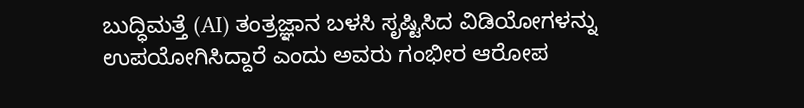ಬುದ್ಧಿಮತ್ತೆ (AI) ತಂತ್ರಜ್ಞಾನ ಬಳಸಿ ಸೃಷ್ಟಿಸಿದ ವಿಡಿಯೋಗಳನ್ನು ಉಪಯೋಗಿಸಿದ್ದಾರೆ ಎಂದು ಅವರು ಗಂಭೀರ ಆರೋಪ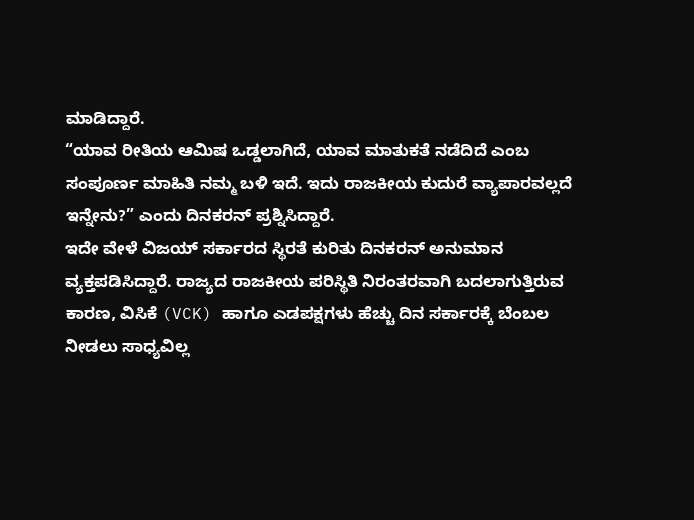ಮಾಡಿದ್ದಾರೆ.
“ಯಾವ ರೀತಿಯ ಆಮಿಷ ಒಡ್ಡಲಾಗಿದೆ, ಯಾವ ಮಾತುಕತೆ ನಡೆದಿದೆ ಎಂಬ ಸಂಪೂರ್ಣ ಮಾಹಿತಿ ನಮ್ಮ ಬಳಿ ಇದೆ. ಇದು ರಾಜಕೀಯ ಕುದುರೆ ವ್ಯಾಪಾರವಲ್ಲದೆ ಇನ್ನೇನು?” ಎಂದು ದಿನಕರನ್ ಪ್ರಶ್ನಿಸಿದ್ದಾರೆ.
ಇದೇ ವೇಳೆ ವಿಜಯ್ ಸರ್ಕಾರದ ಸ್ಥಿರತೆ ಕುರಿತು ದಿನಕರನ್ ಅನುಮಾನ ವ್ಯಕ್ತಪಡಿಸಿದ್ದಾರೆ. ರಾಜ್ಯದ ರಾಜಕೀಯ ಪರಿಸ್ಥಿತಿ ನಿರಂತರವಾಗಿ ಬದಲಾಗುತ್ತಿರುವ ಕಾರಣ, ವಿಸಿಕೆ (VCK) ಹಾಗೂ ಎಡಪಕ್ಷಗಳು ಹೆಚ್ಚು ದಿನ ಸರ್ಕಾರಕ್ಕೆ ಬೆಂಬಲ ನೀಡಲು ಸಾಧ್ಯವಿಲ್ಲ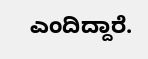ಎಂದಿದ್ದಾರೆ.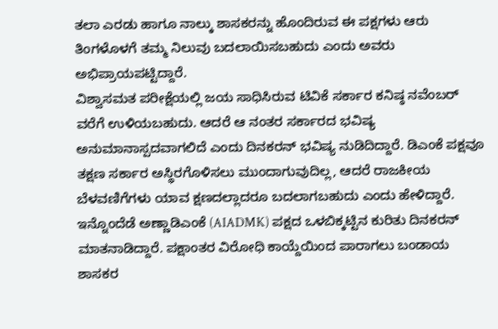ತಲಾ ಎರಡು ಹಾಗೂ ನಾಲ್ಕು ಶಾಸಕರನ್ನು ಹೊಂದಿರುವ ಈ ಪಕ್ಷಗಳು ಆರು ತಿಂಗಳೊಳಗೆ ತಮ್ಮ ನಿಲುವು ಬದಲಾಯಿಸಬಹುದು ಎಂದು ಅವರು ಅಭಿಪ್ರಾಯಪಟ್ಟಿದ್ದಾರೆ.
ವಿಶ್ವಾಸಮತ ಪರೀಕ್ಷೆಯಲ್ಲಿ ಜಯ ಸಾಧಿಸಿರುವ ಟಿವಿಕೆ ಸರ್ಕಾರ ಕನಿಷ್ಠ ನವೆಂಬರ್ ವರೆಗೆ ಉಳಿಯಬಹುದು. ಆದರೆ ಆ ನಂತರ ಸರ್ಕಾರದ ಭವಿಷ್ಯ ಅನುಮಾನಾಸ್ಪದವಾಗಲಿದೆ ಎಂದು ದಿನಕರನ್ ಭವಿಷ್ಯ ನುಡಿದಿದ್ದಾರೆ. ಡಿಎಂಕೆ ಪಕ್ಷವೂ ತಕ್ಷಣ ಸರ್ಕಾರ ಅಸ್ಥಿರಗೊಳಿಸಲು ಮುಂದಾಗುವುದಿಲ್ಲ, ಆದರೆ ರಾಜಕೀಯ ಬೆಳವಣಿಗೆಗಳು ಯಾವ ಕ್ಷಣದಲ್ಲಾದರೂ ಬದಲಾಗಬಹುದು ಎಂದು ಹೇಳಿದ್ದಾರೆ.
ಇನ್ನೊಂದೆಡೆ ಅಣ್ಣಾಡಿಎಂಕೆ (AIADMK) ಪಕ್ಷದ ಒಳಬಿಕ್ಕಟ್ಟಿನ ಕುರಿತು ದಿನಕರನ್ ಮಾತನಾಡಿದ್ದಾರೆ. ಪಕ್ಷಾಂತರ ವಿರೋಧಿ ಕಾಯ್ದೆಯಿಂದ ಪಾರಾಗಲು ಬಂಡಾಯ ಶಾಸಕರ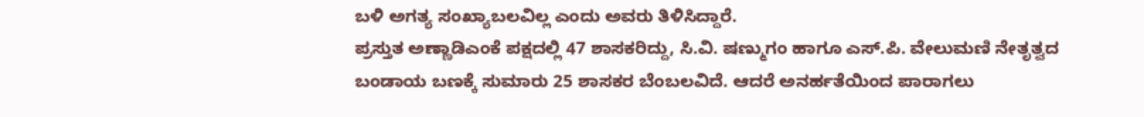ಬಳಿ ಅಗತ್ಯ ಸಂಖ್ಯಾಬಲವಿಲ್ಲ ಎಂದು ಅವರು ತಿಳಿಸಿದ್ದಾರೆ.
ಪ್ರಸ್ತುತ ಅಣ್ಣಾಡಿಎಂಕೆ ಪಕ್ಷದಲ್ಲಿ 47 ಶಾಸಕರಿದ್ದು, ಸಿ.ವಿ. ಷಣ್ಮುಗಂ ಹಾಗೂ ಎಸ್.ಪಿ. ವೇಲುಮಣಿ ನೇತೃತ್ವದ ಬಂಡಾಯ ಬಣಕ್ಕೆ ಸುಮಾರು 25 ಶಾಸಕರ ಬೆಂಬಲವಿದೆ. ಆದರೆ ಅನರ್ಹತೆಯಿಂದ ಪಾರಾಗಲು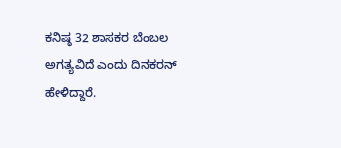ಕನಿಷ್ಠ 32 ಶಾಸಕರ ಬೆಂಬಲ ಅಗತ್ಯವಿದೆ ಎಂದು ದಿನಕರನ್ ಹೇಳಿದ್ದಾರೆ.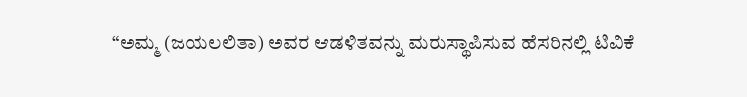“ಅಮ್ಮ (ಜಯಲಲಿತಾ) ಅವರ ಆಡಳಿತವನ್ನು ಮರುಸ್ಥಾಪಿಸುವ ಹೆಸರಿನಲ್ಲಿ ಟಿವಿಕೆ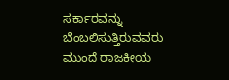ಸರ್ಕಾರವನ್ನು ಬೆಂಬಲಿಸುತ್ತಿರುವವರು ಮುಂದೆ ರಾಜಕೀಯ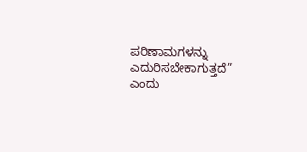ಪರಿಣಾಮಗಳನ್ನು ಎದುರಿಸಬೇಕಾಗುತ್ತದೆ” ಎಂದು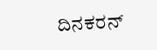ದಿನಕರನ್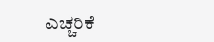ಎಚ್ಚರಿಕೆ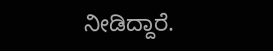ನೀಡಿದ್ದಾರೆ.